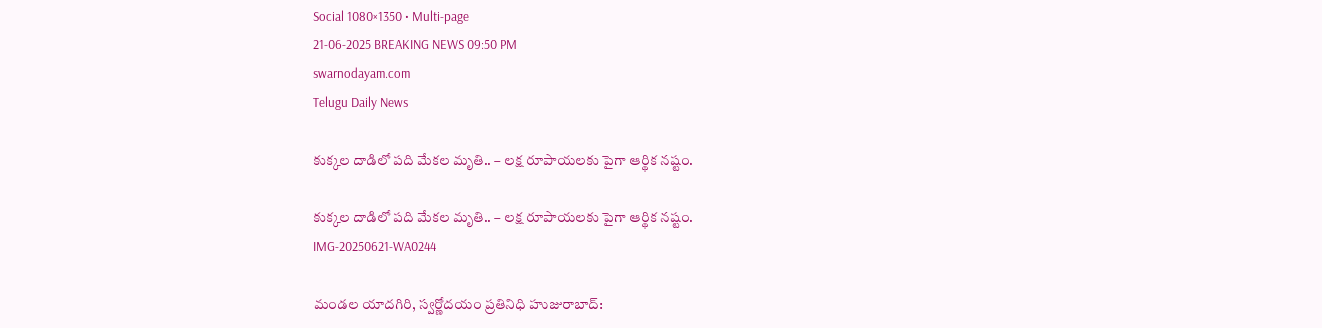Social 1080×1350 • Multi-page
21-06-2025 BREAKING NEWS 09:50 PM
swarnodayam.com
Telugu Daily News

కుక్కల దాడిలో పది మేకల మృతి.. – లక్ష రూపాయలకు పైగా ఆర్థిక నష్టం.

కుక్కల దాడిలో పది మేకల మృతి.. – లక్ష రూపాయలకు పైగా ఆర్థిక నష్టం.
IMG-20250621-WA0244

మండల యాదగిరి, స్వర్ణోదయం ప్రతినిధి హుజురాబాద్: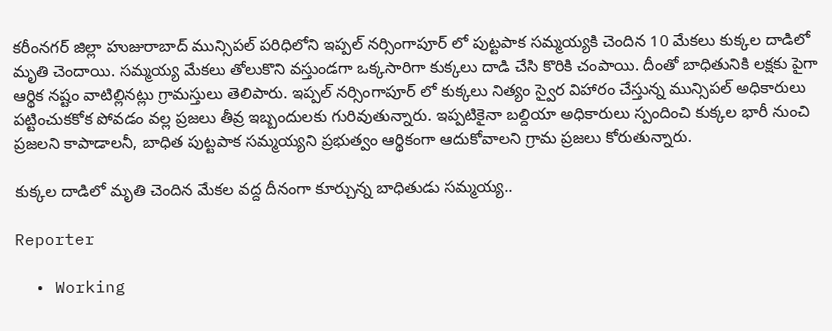కరీంనగర్ జిల్లా హుజురాబాద్ మున్సిపల్ పరిధిలోని ఇప్పల్ నర్సింగాపూర్ లో పుట్టపాక సమ్మయ్యకి చెందిన 10 మేకలు కుక్కల దాడిలో మృతి చెందాయి. సమ్మయ్య మేకలు తోలుకొని వస్తుండగా ఒక్కసారిగా కుక్కలు దాడి చేసి కొరికి చంపాయి. దీంతో బాధితునికి లక్షకు పైగా ఆర్థిక నష్టం వాటిల్లినట్లు గ్రామస్తులు తెలిపారు. ఇప్పల్ నర్సింగాపూర్ లో కుక్కలు నిత్యం స్వైర విహారం చేస్తున్న మున్సిపల్ అధికారులు పట్టించుకకోక పోవడం వల్ల ప్రజలు తీవ్ర ఇబ్బందులకు గురివుతున్నారు. ఇప్పటికైనా బల్దియా అధికారులు స్పందించి కుక్కల భారీ నుంచి ప్రజలని కాపాడాలనీ, బాధిత పుట్టపాక సమ్మయ్యని ప్రభుత్వం ఆర్థికంగా ఆదుకోవాలని గ్రామ ప్రజలు కోరుతున్నారు.

కుక్కల దాడిలో మృతి చెందిన మేకల వద్ద దీనంగా కూర్చున్న బాధితుడు సమ్మయ్య..

Reporter

  • Working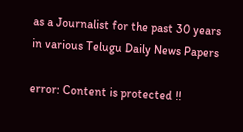as a Journalist for the past 30 years in various Telugu Daily News Papers

error: Content is protected !!